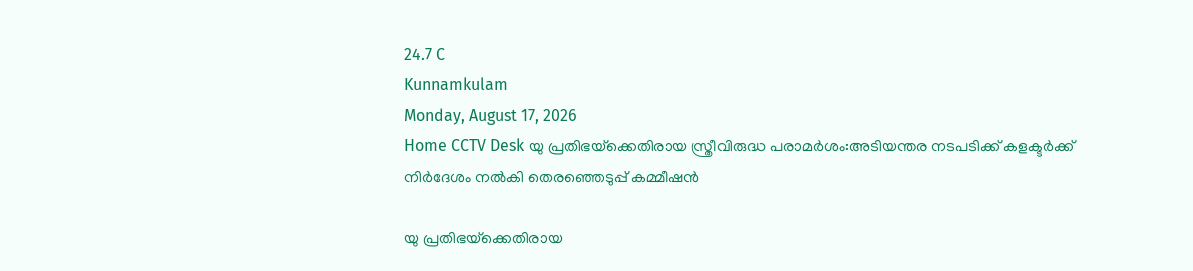24.7 C
Kunnamkulam
Monday, August 17, 2026
Home CCTV Desk യു പ്രതിഭയ്‌ക്കെതിരായ സ്ത്രീവിരുദ്ധ പരാമർശം:അടിയന്തര നടപടിക്ക് കളക്ടർക്ക് നിര്‍ദേശം നൽകി തെരഞ്ഞെടുപ്പ് കമ്മീഷൻ

യു പ്രതിഭയ്‌ക്കെതിരായ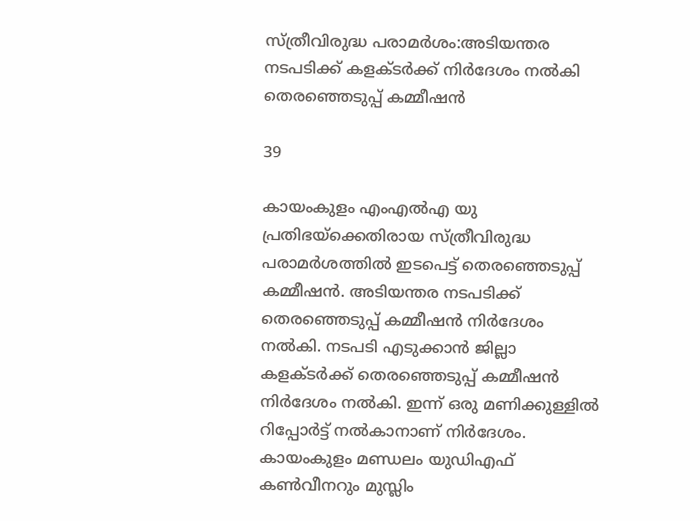സ്ത്രീവിരുദ്ധ പരാമർശം:അടിയന്തര നടപടിക്ക് കളക്ടർക്ക് നിര്‍ദേശം നൽകി തെരഞ്ഞെടുപ്പ് കമ്മീഷൻ

39

കായംകുളം എംഎല്‍എ യു പ്രതിഭയ്‌ക്കെതിരായ സ്ത്രീവിരുദ്ധ പരാമര്‍ശത്തില്‍ ഇടപെട്ട് തെരഞ്ഞെടുപ്പ് കമ്മീഷന്‍. അടിയന്തര നടപടിക്ക് തെരഞ്ഞെടുപ്പ് കമ്മീഷന്‍ നിര്‍ദേശം നല്‍കി. നടപടി എടുക്കാന്‍ ജില്ലാ കളക്ടര്‍ക്ക് തെരഞ്ഞെടുപ്പ് കമ്മീഷന്‍ നിര്‍ദേശം നല്‍കി. ഇന്ന് ഒരു മണിക്കുള്ളില്‍ റിപ്പോര്‍ട്ട് നല്‍കാനാണ് നിർദേശം. കായംകുളം മണ്ഡലം യുഡിഎഫ് കണ്‍വീനറും മുസ്ലിം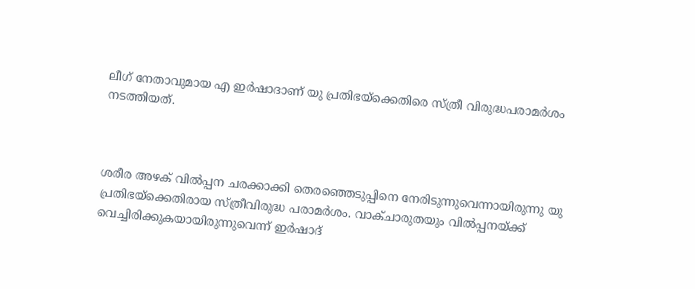ലീഗ് നേതാവുമായ എ ഇര്‍ഷാദാണ് യു പ്രതിഭയ്ക്കെതിരെ സ്ത്രീ വിരുദ്ധപരാമർശം നടത്തിയത്.



ശരീര അഴക് വില്‍പ്പന ചരക്കാക്കി തെരഞ്ഞെടുപ്പിനെ നേരിടുന്നുവെന്നായിരുന്നു യു പ്രതിഭയ്‌ക്കെതിരായ സ്ത്രീവിരുദ്ധ പരാമര്‍ശം. വാക്ചാരുതയും വില്‍പ്പനയ്ക്ക് വെച്ചിരിക്കുകയായിരുന്നുവെന്ന് ഇര്‍ഷാദ്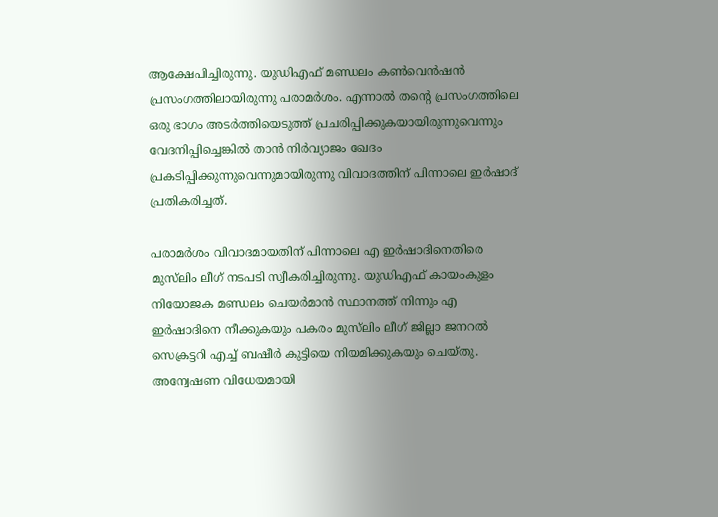ആക്ഷേപിച്ചിരുന്നു. യുഡിഎഫ് മണ്ഡലം കണ്‍വെന്‍ഷന്‍ പ്രസംഗത്തിലായിരുന്നു പരാമര്‍ശം. എന്നാല്‍ തന്റെ പ്രസംഗത്തിലെ ഒരു ഭാഗം അടര്‍ത്തിയെടുത്ത് പ്രചരിപ്പിക്കുകയായിരുന്നുവെന്നും വേദനിപ്പിച്ചെങ്കില്‍ താന്‍ നിര്‍വ്യാജം ഖേദം പ്രകടിപ്പിക്കുന്നുവെന്നുമായിരുന്നു വിവാദത്തിന് പിന്നാലെ ഇര്‍ഷാദ് പ്രതികരിച്ചത്.

പരാമര്‍ശം വിവാദമായതിന് പിന്നാലെ എ ഇര്‍ഷാദിനെതിരെ മുസ്‌ലിം ലീഗ് നടപടി സ്വീകരിച്ചിരുന്നു. യുഡിഎഫ് കായംകുളം നിയോജക മണ്ഡലം ചെയര്‍മാന്‍ സ്ഥാനത്ത് നിന്നും എ ഇര്‍ഷാദിനെ നീക്കുകയും പകരം മുസ്‌ലിം ലീഗ് ജില്ലാ ജനറല്‍ സെക്രട്ടറി എച്ച് ബഷീര്‍ കുട്ടിയെ നിയമിക്കുകയും ചെയ്തു. അന്വേഷണ വിധേയമായി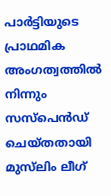പാര്‍ട്ടിയുടെ പ്രാഥമിക അംഗത്വത്തില്‍ നിന്നും സസ്പെന്‍ഡ് ചെയ്തതായി മുസ്‌ലിം ലീഗ്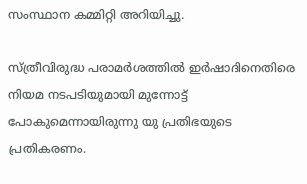സംസ്ഥാന കമ്മിറ്റി അറിയിച്ചു.

സ്ത്രീവിരുദ്ധ പരാമര്‍ശത്തില്‍ ഇര്‍ഷാദിനെതിരെ നിയമ നടപടിയുമായി മുന്നോട്ട് പോകുമെന്നായിരുന്നു യു പ്രതിഭയുടെ പ്രതികരണം.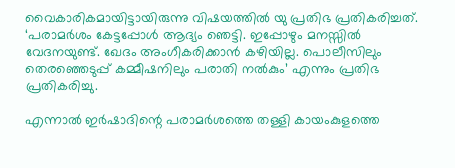വൈകാരികമായിട്ടായിരുന്നു വിഷയത്തില്‍ യു പ്രതിഭ പ്രതികരിച്ചത്. ‘പരാമര്‍ശം കേട്ടപ്പോള്‍ ആദ്യം ഞെട്ടി. ഇപ്പോഴും മനസ്സില്‍ വേദനയുണ്ട്. ഖേദം അംഗീകരിക്കാന്‍ കഴിയില്ല. പൊലീസിലും തെരഞ്ഞെടുപ്പ് കമ്മീഷനിലും പരാതി നല്‍കും’ എന്നും പ്രതിഭ പ്രതികരിച്ചു.

എന്നാല്‍ ഇര്‍ഷാദിന്റെ പരാമര്‍ശത്തെ തള്ളി കായംകുളത്തെ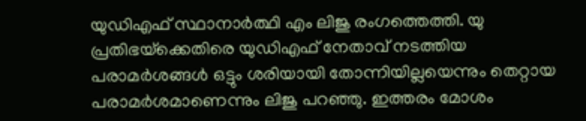യുഡിഎഫ് സ്ഥാനാര്‍ത്ഥി എം ലിജു രംഗത്തെത്തി. യു പ്രതിഭയ്‌ക്കെതിരെ യുഡിഎഫ് നേതാവ് നടത്തിയ പരാമര്‍ശങ്ങള്‍ ഒട്ടും ശരിയായി തോന്നിയില്ലയെന്നും തെറ്റായ പരാമര്‍ശമാണെന്നും ലിജു പറഞ്ഞു. ഇത്തരം മോശം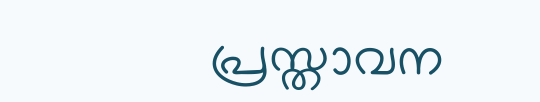പ്രസ്താവന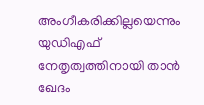അംഗീകരിക്കില്ലയെന്നും യുഡിഎഫ് നേതൃത്വത്തിനായി താന്‍ ഖേദം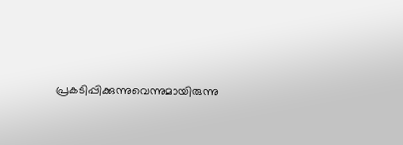പ്രകടിപ്പിക്കുന്നുവെന്നുമായിരുന്നു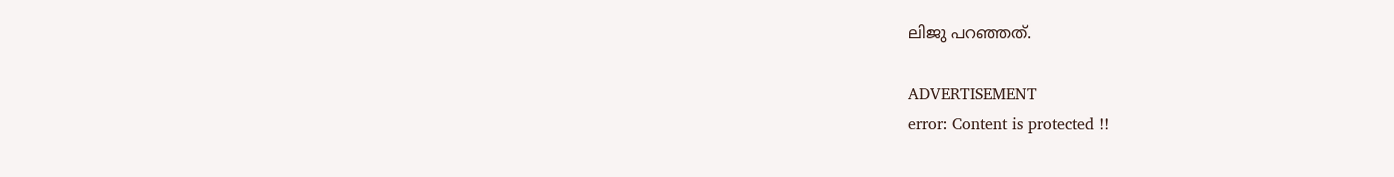ലിജു പറഞ്ഞത്.

ADVERTISEMENT
error: Content is protected !!